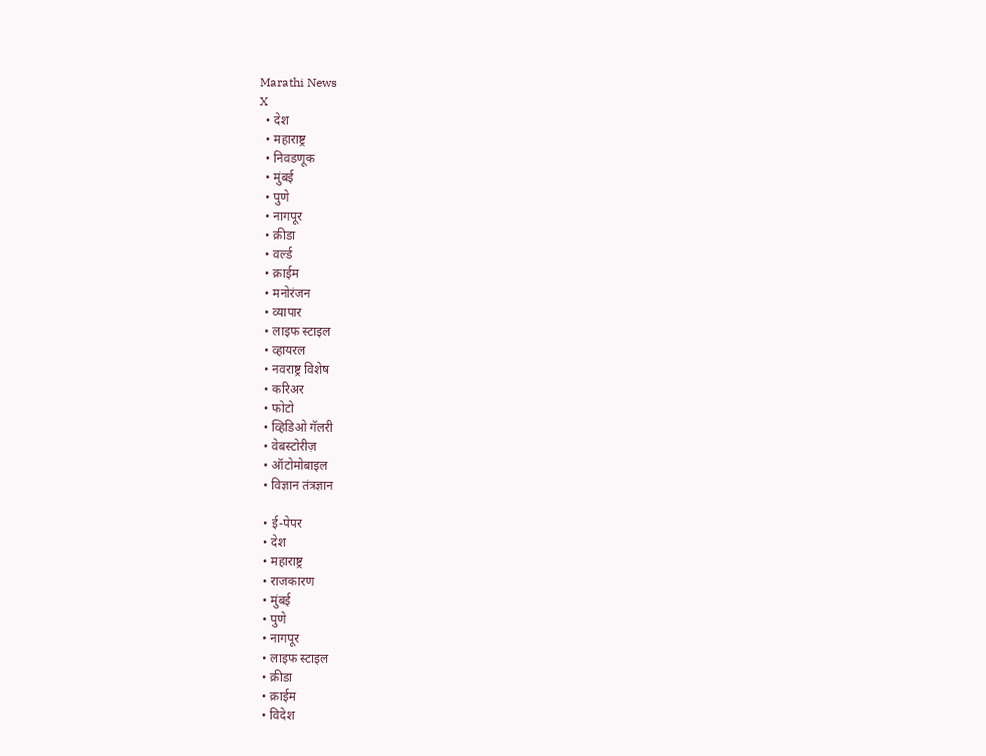Marathi News
X
  • देश
  • महाराष्ट्र
  • निवडणूक
  • मुंबई
  • पुणे
  • नागपूर
  • क्रीडा
  • वर्ल्ड
  • क्राईम
  • मनोरंजन
  • व्यापार
  • लाइफ स्टाइल
  • व्हायरल
  • नवराष्ट्र विशेष
  • करिअर
  • फोटो
  • व्हिडिओ गॅलरी
  • वेबस्टोरीज़
  • ऑटोमोबाइल
  • विज्ञान तंत्रज्ञान

  • ई-पेपर
  • देश
  • महाराष्ट्र
  • राजकारण
  • मुंबई
  • पुणे
  • नागपूर
  • लाइफ स्टाइल
  • क्रीडा
  • क्राईम
  • विदेश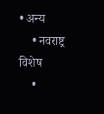• अन्य
    • नवराष्ट्र विशेष
    •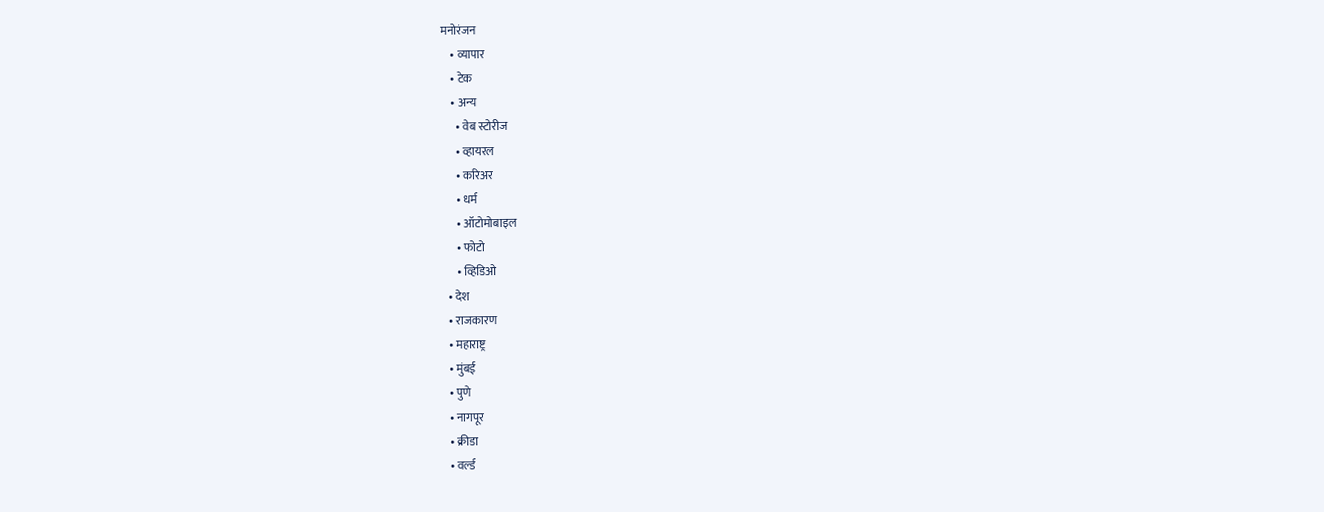मनोरंजन
    • व्यापार
    • टेक
    • अन्य
      • वेब स्टोरीज
      • व्हायरल
      • करिअर
      • धर्म
      • ऑटोमोबाइल
      • फोटो
      • व्हिडिओ
  • देश
  • राजकारण
  • महाराष्ट्र
  • मुंबई
  • पुणे
  • नागपूर
  • क्रीडा
  • वर्ल्ड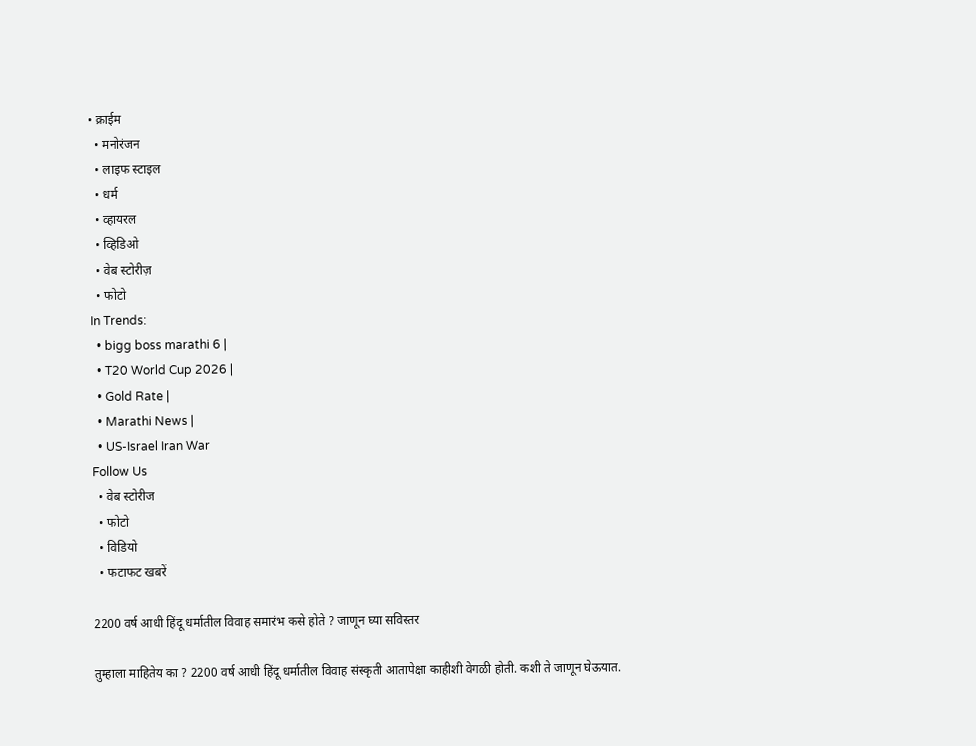• क्राईम
  • मनोरंजन
  • लाइफ स्टाइल
  • धर्म
  • व्हायरल
  • व्हिडिओ
  • वेब स्टोरीज़
  • फोटो
In Trends:
  • bigg boss marathi 6 |
  • T20 World Cup 2026 |
  • Gold Rate |
  • Marathi News |
  • US-Israel Iran War
Follow Us
  • वेब स्टोरीज
  • फोटो
  • विडियो
  • फटाफट खबरें

2200 वर्ष आधी हिंदू धर्मातील विवाह समारंभ कसे होते ? जाणून घ्या सविस्तर

तुम्हाला माहितेय का ? 2200 वर्ष आधी हिंदू धर्मातील विवाह संस्कृती आतापेक्षा काहीशी वेगळी होती. कशी ते जाणून घेऊयात.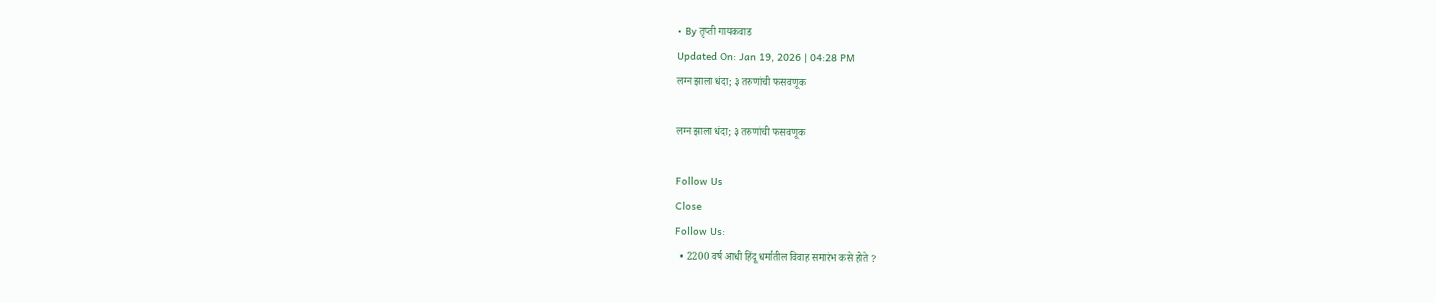• By तृप्ती गायकवाड
Updated On: Jan 19, 2026 | 04:28 PM
लग्न झाला धंदा; ३ तरुणांची फसवणूक

लग्न झाला धंदा; ३ तरुणांची फसवणूक

Follow Us
Close
Follow Us:
  • 2200 वर्ष आधी हिंदू धर्मातील विवाह समारंभ कसे होते ?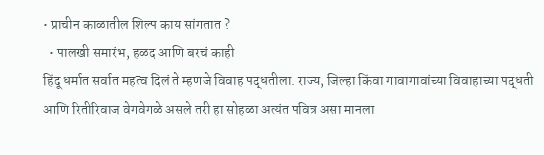• प्राचीन काळातील शिल्प काय सांगतात ?
  • पालखी समारंभ, हळद आणि बरचं काही
हिंदू धर्मात सर्वात महत्व दिलं ते म्हणजे विवाह पद्धतीला. राज्य, जिल्हा किंवा गावागावांच्या विवाहाच्या पद्धती आणि रितीरिवाज वेगवेगळे असले तरी हा सोहळा अत्यंत पवित्र असा मानला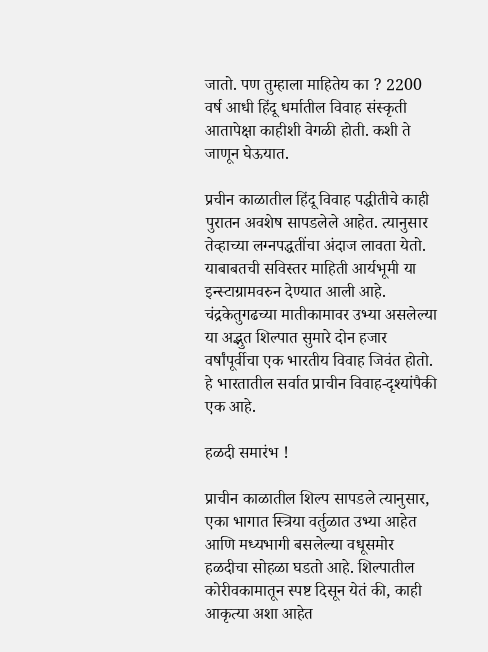जातो. पण तुम्हाला माहितेय का ? 2200 वर्ष आधी हिंदू धर्मातील विवाह संस्कृती आतापेक्षा काहीशी वेगळी होती. कशी ते जाणून घेऊयात.

प्रचीन काळातील हिंदू विवाह पद्धीतीचे काही पुरातन अवशेष सापडलेले आहेत. त्यानुसार तेव्हाच्या लग्नपद्धतींचा अंदाज लावता येतो. याबाबतची सविस्तर माहिती आर्यभूमी या इन्स्टाग्रामवरुन देण्यात आली आहे. चंद्रकेतुगढच्या मातीकामावर उभ्या असलेल्या या अद्भुत शिल्पात सुमारे दोन हजार वर्षांपूर्वीचा एक भारतीय विवाह जिवंत होतो. हे भारतातील सर्वात प्राचीन विवाह-दृश्यांपैकी एक आहे.

हळदी समारंभ !

प्राचीन काळातील शिल्प सापडले त्यानुसार, एका भागात स्त्रिया वर्तुळात उभ्या आहेत आणि मध्यभागी बसलेल्या वधूसमोर हळदीचा सोहळा घडतो आहे. शिल्पातील कोरीवकामातून स्पष्ट दिसून येतं की, काही आकृत्या अशा आहेत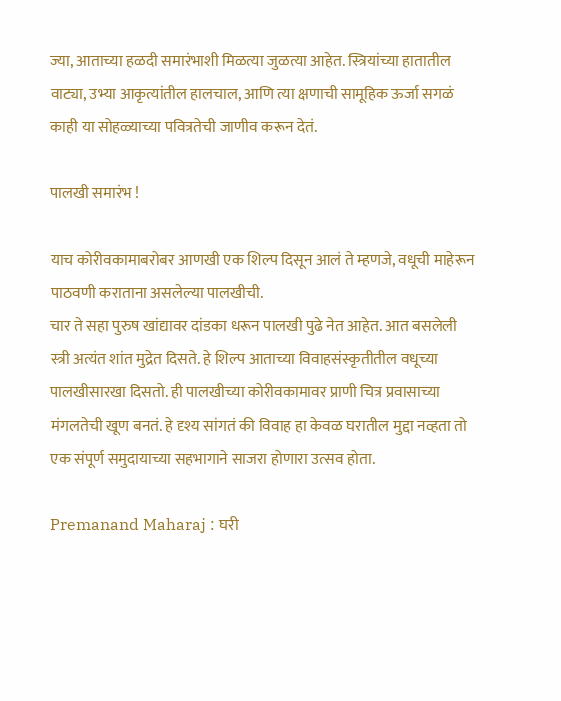ज्या, आताच्या हळदी समारंभाशी मिळत्या जुळत्या आहेत. स्त्रियांच्या हातातील वाट्या, उभ्या आकृत्यांतील हालचाल, आणि त्या क्षणाची सामूहिक ऊर्जा सगळं काही या सोहळ्याच्या पवित्रतेची जाणीव करून देतं.

पालखी समारंभ !

याच कोरीवकामाबरोबर आणखी एक शिल्प दिसून आलं ते म्हणजे, वधूची माहेरून पाठवणी कराताना असलेल्या पालखीची.
चार ते सहा पुरुष खांद्यावर दांडका धरून पालखी पुढे नेत आहेत. आत बसलेली स्त्री अत्यंत शांत मुद्रेत दिसते. हे शिल्प आताच्या विवाहसंस्कृतीतील वधूच्या पालखीसारखा दिसतो. ही पालखीच्या कोरीवकामावर प्राणी चित्र प्रवासाच्या मंगलतेची खूण बनतं. हे दृश्य सांगतं की विवाह हा केवळ घरातील मुद्दा नव्हता तो एक संपूर्ण समुदायाच्या सहभागाने साजरा होणारा उत्सव होता.

Premanand Maharaj : घरी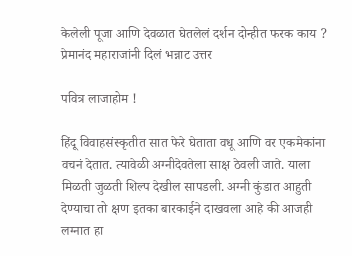केलेली पूजा आणि देवळात घेतलेलं दर्शन दोन्हीत फरक काय ? प्रेमानंद महाराजांनी दिलं भन्नाट उत्तर

पवित्र लाजाहोम !

हिंदू विवाहसंस्कृतीत सात फेरे घेताता वधू आणि वर एकमेकांना वचनं देतात. त्यावेळी अग्नीदेवतेला साक्ष ठेवली जाते. याला मिळती जुळती शिल्प देखील सापडली. अग्नी कुंडात आहुती देण्याचा तो क्षण इतका बारकाईने दाखवला आहे की आजही लग्नात हा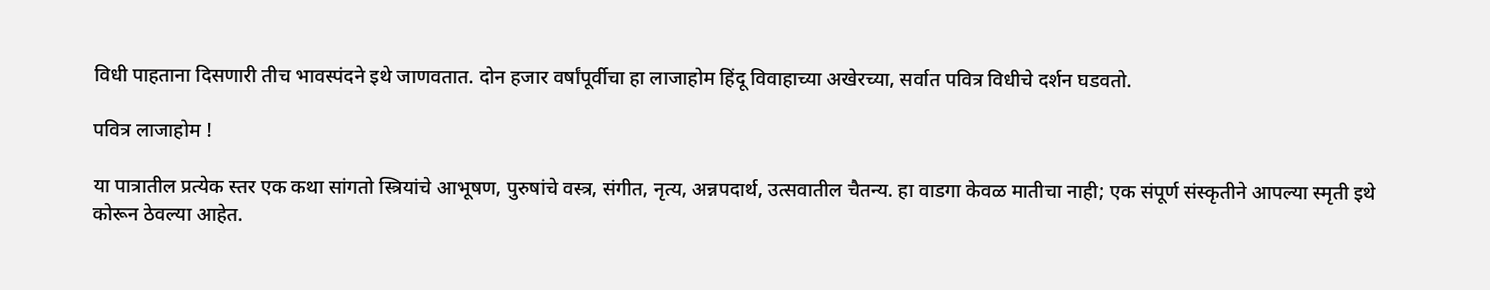विधी पाहताना दिसणारी तीच भावस्पंदने इथे जाणवतात. दोन हजार वर्षांपूर्वीचा हा लाजाहोम हिंदू विवाहाच्या अखेरच्या, सर्वात पवित्र विधीचे दर्शन घडवतो.

पवित्र लाजाहोम !

या पात्रातील प्रत्येक स्तर एक कथा सांगतो स्त्रियांचे आभूषण, पुरुषांचे वस्त्र, संगीत, नृत्य, अन्नपदार्थ, उत्सवातील चैतन्य. हा वाडगा केवळ मातीचा नाही; एक संपूर्ण संस्कृतीने आपल्या स्मृती इथे कोरून ठेवल्या आहेत.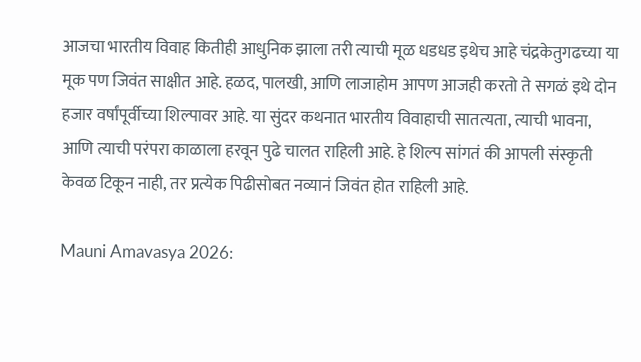आजचा भारतीय विवाह कितीही आधुनिक झाला तरी त्याची मूळ धडधड इथेच आहे चंद्रकेतुगढच्या या मूक पण जिवंत साक्षीत आहे. हळद, पालखी, आणि लाजाहोम आपण आजही करतो ते सगळं इथे दोन हजार वर्षांपूर्वीच्या शिल्पावर आहे. या सुंदर कथनात भारतीय विवाहाची सातत्यता, त्याची भावना, आणि त्याची परंपरा काळाला हरवून पुढे चालत राहिली आहे. हे शिल्प सांगतं की आपली संस्कृती केवळ टिकून नाही, तर प्रत्येक पिढीसोबत नव्यानं जिवंत होत राहिली आहे.

Mauni Amavasya 2026: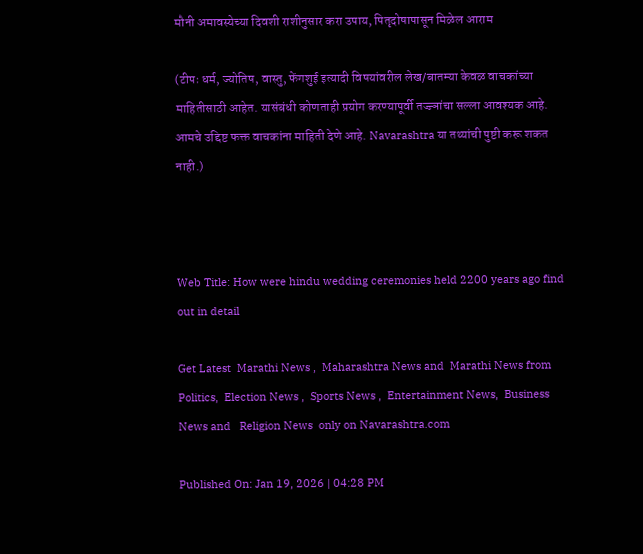मौनी अमावस्येच्या दिवशी राशीनुसार करा उपाय, पितृदोषापासून मिळेल आराम

(टीपः धर्म, ज्योतिष, वास्तु, फेंगशुई इत्यादी विषयांवरील लेख/बातम्या केवळ वाचकांच्या माहितीसाठी आहेत. यासंबंधी कोणताही प्रयोग करण्यापूर्वी तज्ज्ञांचा सल्ला आवश्यक आहे. आमचे उद्दिष्ट फक्त वाचकांना माहिती देणे आहे. Navarashtra या तथ्यांची पुष्टी करू शकत नाही.)



Web Title: How were hindu wedding ceremonies held 2200 years ago find out in detail

Get Latest  Marathi News ,  Maharashtra News and  Marathi News from Politics,  Election News ,  Sports News ,  Entertainment News,  Business News and   Religion News  only on Navarashtra.com

Published On: Jan 19, 2026 | 04:28 PM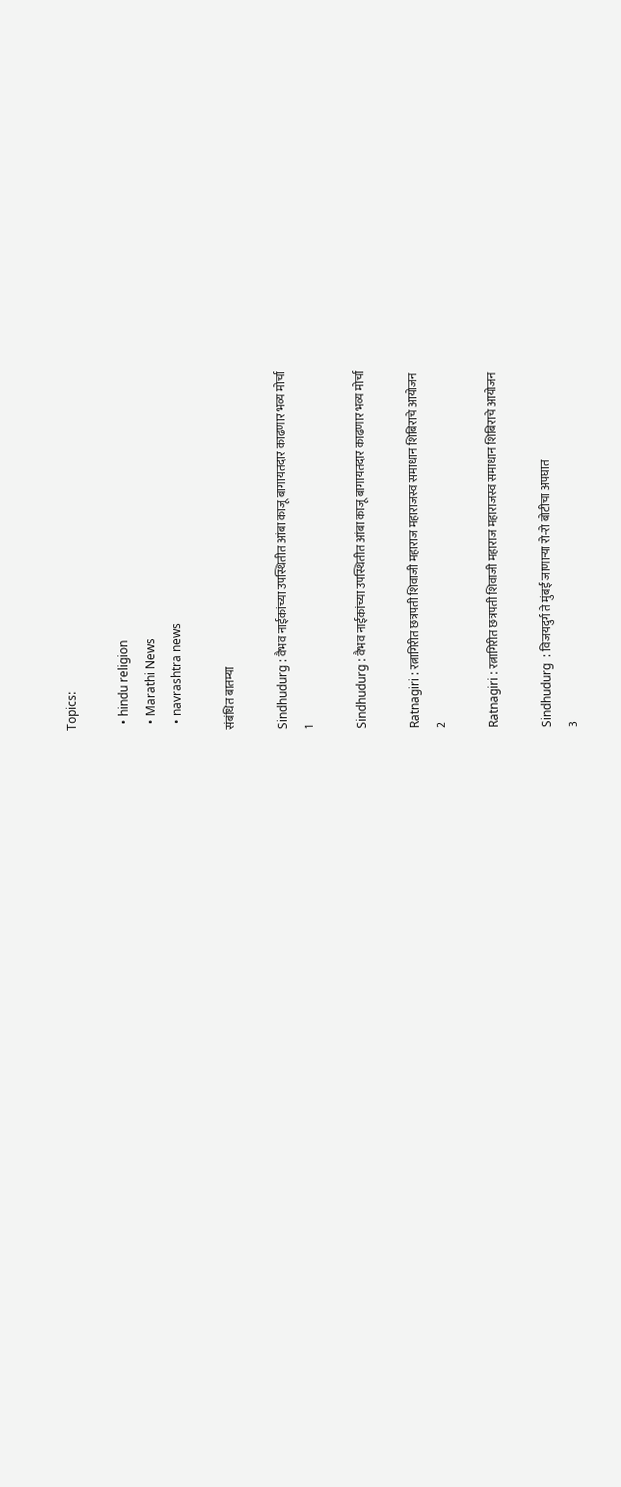Topics:

  • hindu religion
  • Marathi News
  • navrashtra news

संबंधित बातम्या

Sindhudurg : वैभव नाईकांच्या उपस्थितीत आंबा काजू बागायतदार काढणार भव्य मोर्चा
1

Sindhudurg : वैभव नाईकांच्या उपस्थितीत आंबा काजू बागायतदार काढणार भव्य मोर्चा

Ratnagiri : रत्नागिरीत छत्रपती शिवाजी महाराज महाराजस्व समाधान शिबिराचे आयोजन
2

Ratnagiri : रत्नागिरीत छत्रपती शिवाजी महाराज महाराजस्व समाधान शिबिराचे आयोजन

Sindhudurg  : विजयदुर्ग ते मुंबई जाणाऱ्या रो-रो बोटीचा अपघात
3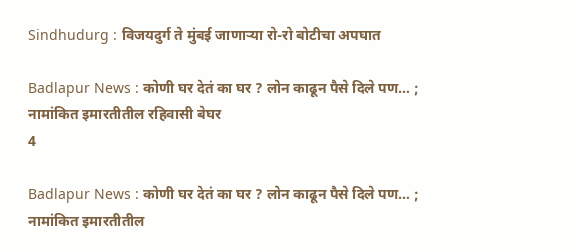Sindhudurg : विजयदुर्ग ते मुंबई जाणाऱ्या रो-रो बोटीचा अपघात

Badlapur News : कोणी घर देतं का घर ? लोन काढून पैसे दिले पण… ; नामांकित इमारतीतील रहिवासी बेघर
4

Badlapur News : कोणी घर देतं का घर ? लोन काढून पैसे दिले पण… ; नामांकित इमारतीतील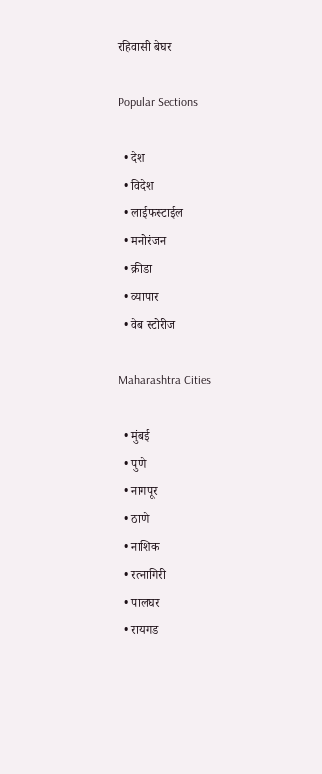रहिवासी बेघर

Popular Sections

  • देश
  • विदेश
  • लाईफस्टाईल
  • मनोरंजन
  • क्रीडा
  • व्यापार
  • वेब स्टोरीज

Maharashtra Cities

  • मुंबई
  • पुणे
  • नागपूर
  • ठाणे
  • नाशिक
  • रत्नागिरी
  • पालघर
  • रायगड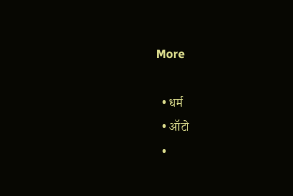More

  • धर्म
  • ऑटो
  •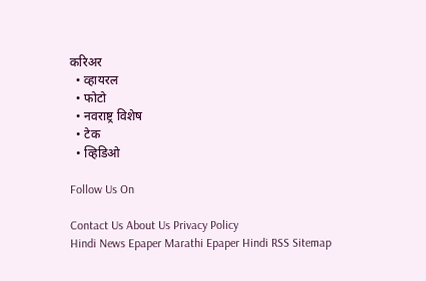करिअर
  • व्हायरल
  • फोटो
  • नवराष्ट्र विशेष
  • टेक
  • व्हिडिओ

Follow Us On

Contact Us About Us Privacy Policy
Hindi News Epaper Marathi Epaper Hindi RSS Sitemap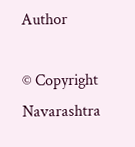Author

© Copyright Navarashtra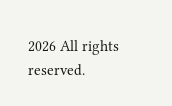2026 All rights reserved.